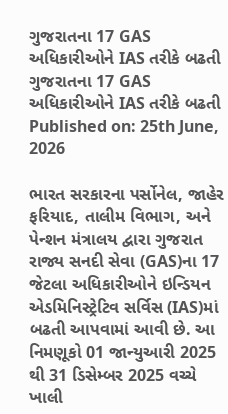ગુજરાતના 17 GAS અધિકારીઓને IAS તરીકે બઢતી
ગુજરાતના 17 GAS અધિકારીઓને IAS તરીકે બઢતી
Published on: 25th June, 2026

ભારત સરકારના પર્સોનેલ, જાહેર ફરિયાદ, તાલીમ વિભાગ, અને પેન્શન મંત્રાલય દ્વારા ગુજરાત રાજ્ય સનદી સેવા (GAS)ના 17 જેટલા અધિકારીઓને ઇન્ડિયન એડમિનિસ્ટ્રેટિવ સર્વિસ (IAS)માં બઢતી આપવામાં આવી છે. આ નિમણૂકો 01 જાન્યુઆરી 2025 થી 31 ડિસેમ્બર 2025 વચ્ચે ખાલી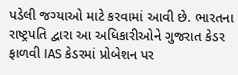પડેલી જગ્યાઓ માટે કરવામાં આવી છે. ભારતના રાષ્ટ્રપતિ દ્વારા આ અધિકારીઓને ગુજરાત કેડર ફાળવી IAS કેડરમાં પ્રોબેશન પર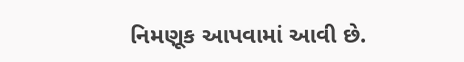નિમણૂક આપવામાં આવી છે.